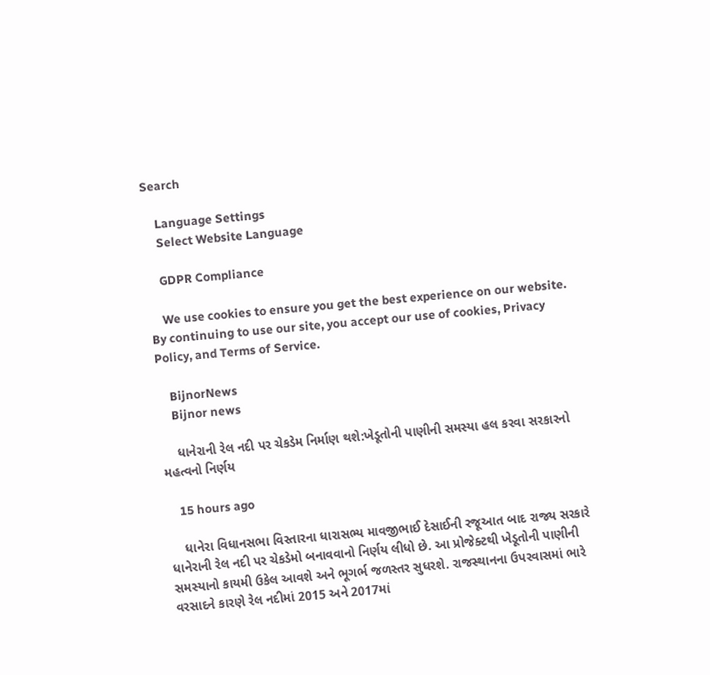Search

    Language Settings
    Select Website Language

    GDPR Compliance

    We use cookies to ensure you get the best experience on our website. By continuing to use our site, you accept our use of cookies, Privacy Policy, and Terms of Service.

    BijnorNews
    Bijnor news

    ધાનેરાની રેલ નદી પર ચેકડેમ નિર્માણ થશે:ખેડૂતોની પાણીની સમસ્યા હલ કરવા સરકારનો મહત્વનો નિર્ણય

    15 hours ago

    ધાનેરા વિધાનસભા વિસ્તારના ધારાસભ્ય માવજીભાઈ દેસાઈની રજૂઆત બાદ રાજ્ય સરકારે ધાનેરાની રેલ નદી પર ચેકડેમો બનાવવાનો નિર્ણય લીધો છે. આ પ્રોજેક્ટથી ખેડૂતોની પાણીની સમસ્યાનો કાયમી ઉકેલ આવશે અને ભૂગર્ભ જળસ્તર સુધરશે. રાજસ્થાનના ઉપરવાસમાં ભારે વરસાદને કારણે રેલ નદીમાં 2015 અને 2017માં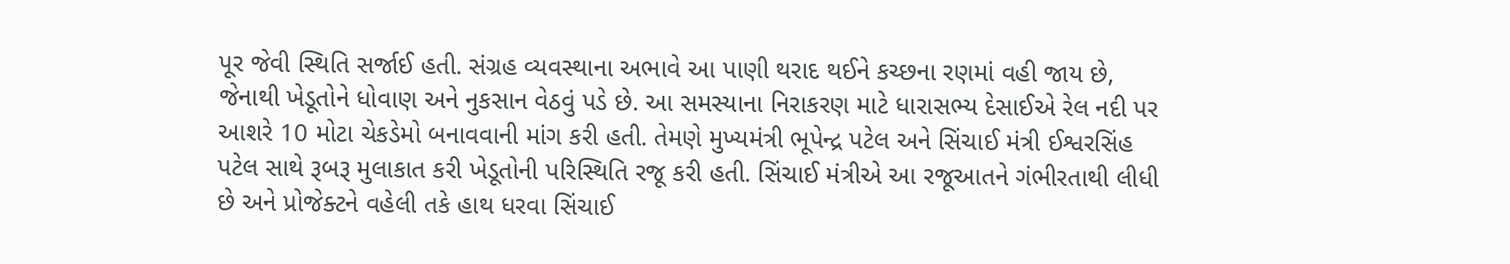પૂર જેવી સ્થિતિ સર્જાઈ હતી. સંગ્રહ વ્યવસ્થાના અભાવે આ પાણી થરાદ થઈને કચ્છના રણમાં વહી જાય છે, જેનાથી ખેડૂતોને ધોવાણ અને નુકસાન વેઠવું પડે છે. આ સમસ્યાના નિરાકરણ માટે ધારાસભ્ય દેસાઈએ રેલ નદી પર આશરે 10 મોટા ચેકડેમો બનાવવાની માંગ કરી હતી. તેમણે મુખ્યમંત્રી ભૂપેન્દ્ર પટેલ અને સિંચાઈ મંત્રી ઈશ્વરસિંહ પટેલ સાથે રૂબરૂ મુલાકાત કરી ખેડૂતોની પરિસ્થિતિ રજૂ કરી હતી. સિંચાઈ મંત્રીએ આ રજૂઆતને ગંભીરતાથી લીધી છે અને પ્રોજેક્ટને વહેલી તકે હાથ ધરવા સિંચાઈ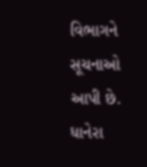વિભાગને સૂચનાઓ આપી છે. ધાનેરા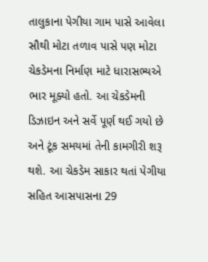તાલુકાના પેગીયા ગામ પાસે આવેલા સૌથી મોટા તળાવ પાસે પણ મોટા ચેકડેમના નિર્માણ માટે ધારાસભ્યએ ભાર મૂક્યો હતો. આ ચેકડેમની ડિઝાઇન અને સર્વે પૂર્ણ થઈ ગયો છે અને ટૂંક સમયમાં તેની કામગીરી શરૂ થશે. આ ચેકડેમ સાકાર થતાં પેગીયા સહિત આસપાસના 29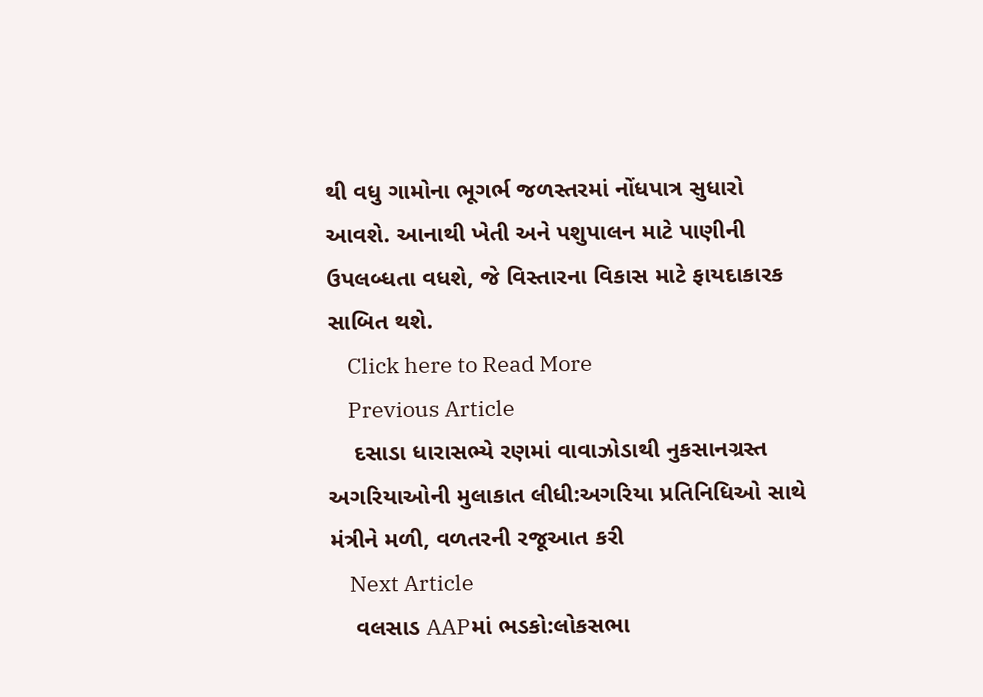થી વધુ ગામોના ભૂગર્ભ જળસ્તરમાં નોંધપાત્ર સુધારો આવશે. આનાથી ખેતી અને પશુપાલન માટે પાણીની ઉપલબ્ધતા વધશે, જે વિસ્તારના વિકાસ માટે ફાયદાકારક સાબિત થશે.
    Click here to Read More
    Previous Article
    દસાડા ધારાસભ્યે રણમાં વાવાઝોડાથી નુકસાનગ્રસ્ત અગરિયાઓની મુલાકાત લીધી:અગરિયા પ્રતિનિધિઓ સાથે મંત્રીને મળી, વળતરની રજૂઆત કરી
    Next Article
    વલસાડ AAPમાં ભડકો:લોકસભા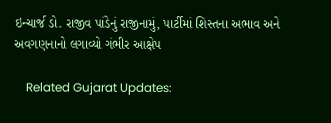ઇન્ચાર્જ ડો. રાજીવ પાંડેનું રાજીનામું, પાર્ટીમાં શિસ્તના અભાવ અને અવગણનાનો લગાવ્યો ગંભીર આક્ષેપ

    Related Gujarat Updates: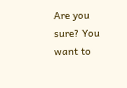Are you sure? You want to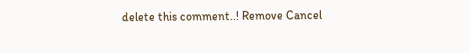delete this comment..! Remove Cancel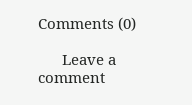Comments (0)

      Leave a comment